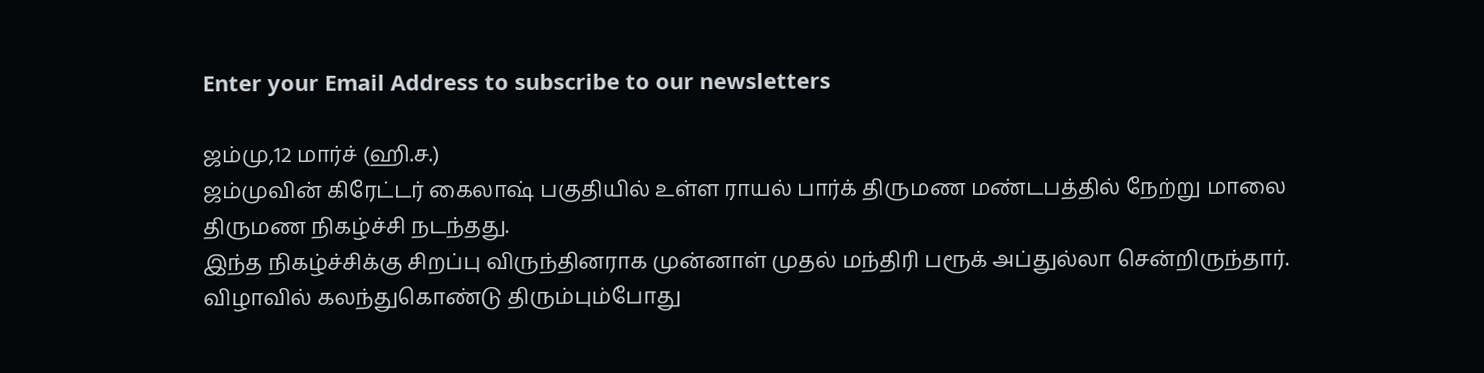Enter your Email Address to subscribe to our newsletters

ஜம்மு,12 மார்ச் (ஹி.ச.)
ஜம்முவின் கிரேட்டர் கைலாஷ் பகுதியில் உள்ள ராயல் பார்க் திருமண மண்டபத்தில் நேற்று மாலை திருமண நிகழ்ச்சி நடந்தது.
இந்த நிகழ்ச்சிக்கு சிறப்பு விருந்தினராக முன்னாள் முதல் மந்திரி பரூக் அப்துல்லா சென்றிருந்தார்.
விழாவில் கலந்துகொண்டு திரும்பும்போது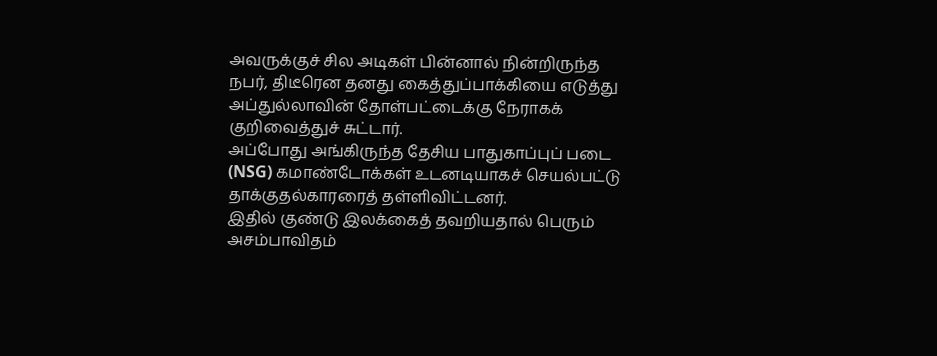அவருக்குச் சில அடிகள் பின்னால் நின்றிருந்த நபர், திடீரென தனது கைத்துப்பாக்கியை எடுத்து அப்துல்லாவின் தோள்பட்டைக்கு நேராகக் குறிவைத்துச் சுட்டார்.
அப்போது அங்கிருந்த தேசிய பாதுகாப்புப் படை (NSG) கமாண்டோக்கள் உடனடியாகச் செயல்பட்டு தாக்குதல்காரரைத் தள்ளிவிட்டனர்.
இதில் குண்டு இலக்கைத் தவறியதால் பெரும் அசம்பாவிதம்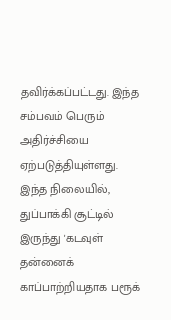தவிர்க்கப்பட்டது. இந்த சம்பவம் பெரும் அதிர்ச்சியை ஏற்படுத்தியுள்ளது.
இந்த நிலையில், துப்பாக்கி சூட்டில் இருந்து 'கடவுள் தன்னைக் காப்பாற்றியதாக பரூக்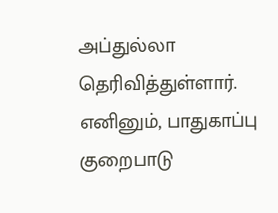அப்துல்லா தெரிவித்துள்ளார்.
எனினும், பாதுகாப்பு குறைபாடு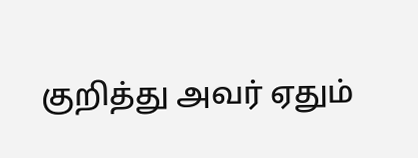குறித்து அவர் ஏதும்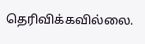தெரிவிக்கவில்லை.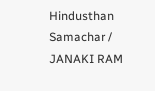Hindusthan Samachar / JANAKI RAM